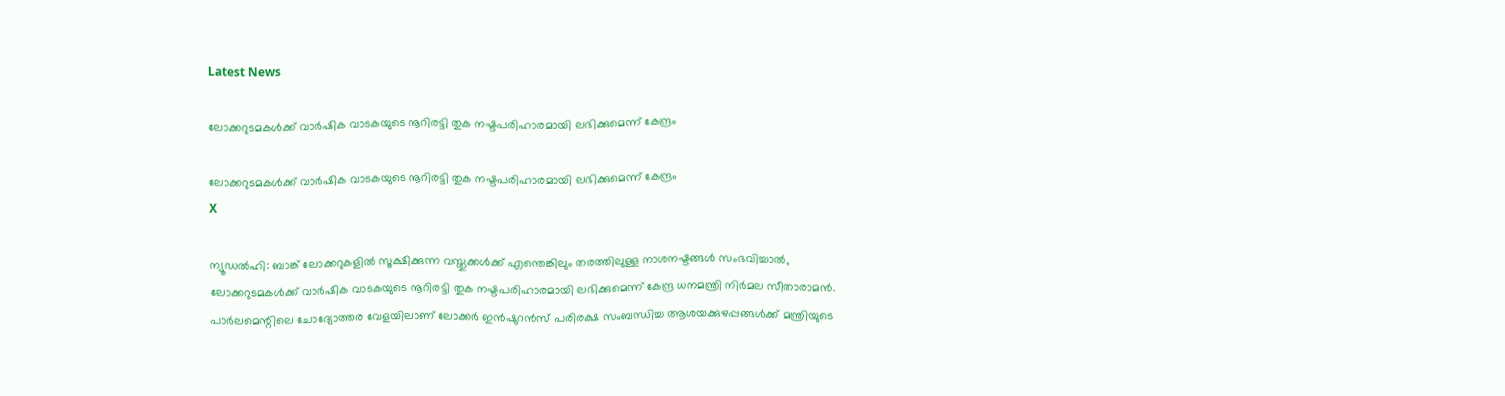Latest News

ലോക്കറുടമകള്‍ക്ക് വാര്‍ഷിക വാടകയുടെ നൂറിരട്ടി തുക നഷ്ടപരിഹാരമായി ലഭിക്കുമെന്ന് കേന്ദ്രം

ലോക്കറുടമകള്‍ക്ക് വാര്‍ഷിക വാടകയുടെ നൂറിരട്ടി തുക നഷ്ടപരിഹാരമായി ലഭിക്കുമെന്ന് കേന്ദ്രം
X

ന്യൂഡല്‍ഹി: ബാങ്ക് ലോക്കറുകളില്‍ സൂക്ഷിക്കുന്ന വസ്തുക്കള്‍ക്ക് എന്തെങ്കിലും തരത്തിലുള്ള നാശനഷ്ടങ്ങള്‍ സംഭവിച്ചാല്‍, ലോക്കറുടമകള്‍ക്ക് വാര്‍ഷിക വാടകയുടെ നൂറിരട്ടി തുക നഷ്ടപരിഹാരമായി ലഭിക്കുമെന്ന് കേന്ദ്ര ധനമന്ത്രി നിര്‍മല സീതാരാമന്‍. പാര്‍ലമെന്റിലെ ചോദ്യോത്തര വേളയിലാണ് ലോക്കര്‍ ഇന്‍ഷുറന്‍സ് പരിരക്ഷ സംബന്ധിച്ച ആശയക്കുഴപ്പങ്ങള്‍ക്ക് മന്ത്രിയുടെ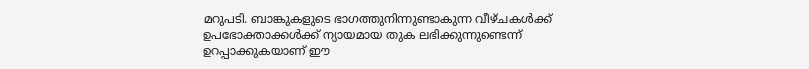മറുപടി. ബാങ്കുകളുടെ ഭാഗത്തുനിന്നുണ്ടാകുന്ന വീഴ്ചകള്‍ക്ക് ഉപഭോക്താക്കള്‍ക്ക് ന്യായമായ തുക ലഭിക്കുന്നുണ്ടെന്ന് ഉറപ്പാക്കുകയാണ് ഈ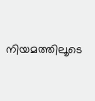നിയമത്തിലൂടെ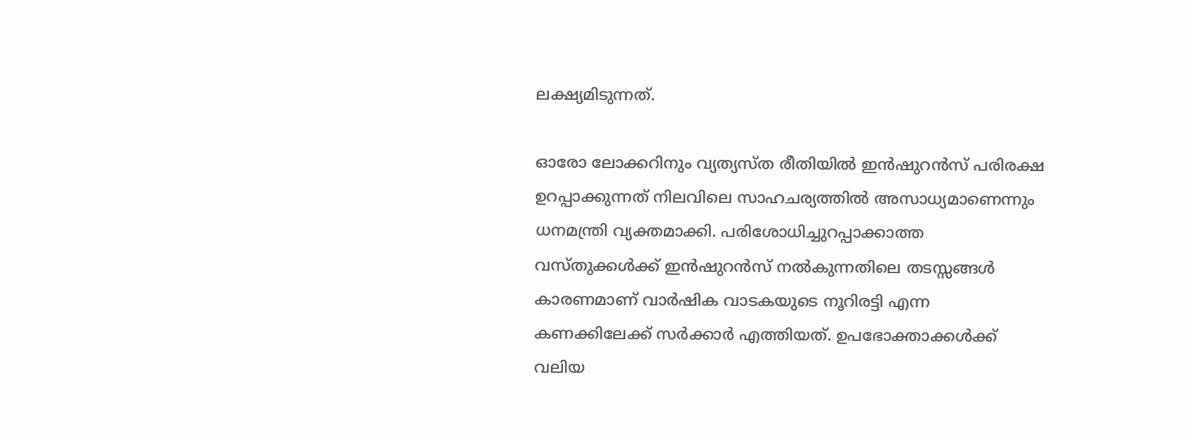ലക്ഷ്യമിടുന്നത്.

ഓരോ ലോക്കറിനും വ്യത്യസ്ത രീതിയില്‍ ഇന്‍ഷുറന്‍സ് പരിരക്ഷ ഉറപ്പാക്കുന്നത് നിലവിലെ സാഹചര്യത്തില്‍ അസാധ്യമാണെന്നും ധനമന്ത്രി വ്യക്തമാക്കി. പരിശോധിച്ചുറപ്പാക്കാത്ത വസ്തുക്കള്‍ക്ക് ഇന്‍ഷുറന്‍സ് നല്‍കുന്നതിലെ തടസ്സങ്ങള്‍ കാരണമാണ് വാര്‍ഷിക വാടകയുടെ നൂറിരട്ടി എന്ന കണക്കിലേക്ക് സര്‍ക്കാര്‍ എത്തിയത്. ഉപഭോക്താക്കള്‍ക്ക് വലിയ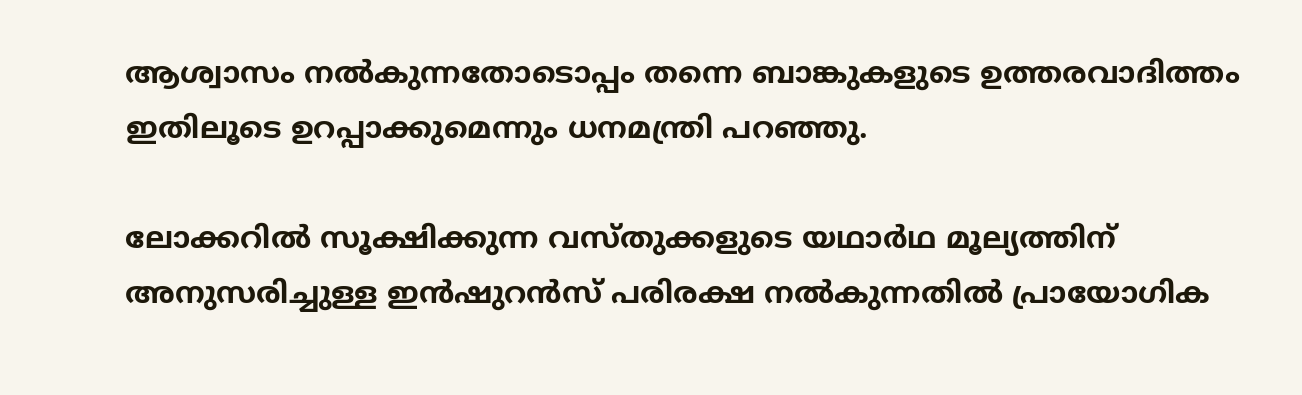ആശ്വാസം നല്‍കുന്നതോടൊപ്പം തന്നെ ബാങ്കുകളുടെ ഉത്തരവാദിത്തം ഇതിലൂടെ ഉറപ്പാക്കുമെന്നും ധനമന്ത്രി പറഞ്ഞു.

ലോക്കറില്‍ സൂക്ഷിക്കുന്ന വസ്തുക്കളുടെ യഥാര്‍ഥ മൂല്യത്തിന് അനുസരിച്ചുള്ള ഇന്‍ഷുറന്‍സ് പരിരക്ഷ നല്‍കുന്നതില്‍ പ്രായോഗിക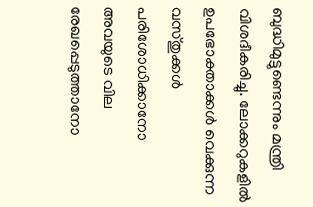ബുദ്ധിമുട്ടുണ്ടെന്നും മന്ത്രി വിശദീകരിച്ചു. ലോക്കറുകളില്‍ ഉപഭോക്താക്കള്‍ വെക്കുന്ന വസ്തുക്കള്‍ പരിശോധിക്കാനോ അവയുടെ വില രേഖപ്പെടുത്താനോ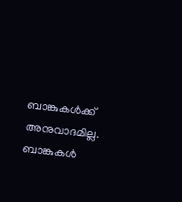ബാങ്കുകള്‍ക്ക് അനുവാദമില്ല. ബാങ്കുകള്‍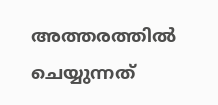അത്തരത്തില്‍ ചെയ്യുന്നത്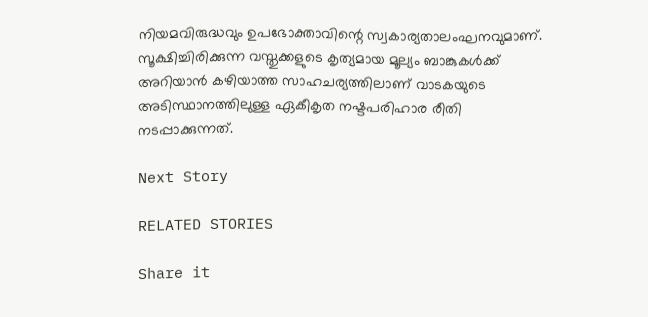നിയമവിരുദ്ധവും ഉപഭോക്താവിന്റെ സ്വകാര്യതാലംഘനവുമാണ്. സൂക്ഷിച്ചിരിക്കുന്ന വസ്തുക്കളുടെ കൃത്യമായ മൂല്യം ബാങ്കുകള്‍ക്ക് അറിയാന്‍ കഴിയാത്ത സാഹചര്യത്തിലാണ് വാടകയുടെ അടിസ്ഥാനത്തിലുള്ള ഏകീകൃത നഷ്ടപരിഹാര രീതി നടപ്പാക്കുന്നത്.

Next Story

RELATED STORIES

Share it